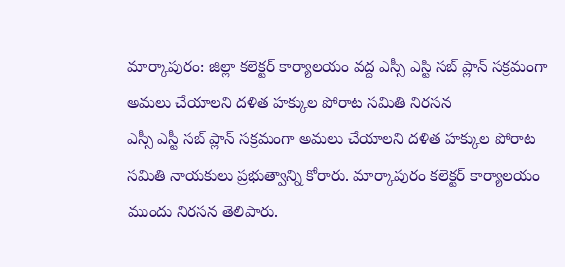మార్కాపురం: జిల్లా కలెక్టర్ కార్యాలయం వద్ద ఎస్సీ ఎస్టి సబ్ ప్లాన్ సక్రమంగా అమలు చేయాలని దళిత హక్కుల పోరాట సమితి నిరసన
ఎస్సీ ఎస్టీ సబ్ ప్లాన్ సక్రమంగా అమలు చేయాలని దళిత హక్కుల పోరాట సమితి నాయకులు ప్రభుత్వాన్ని కోరారు. మార్కాపురం కలెక్టర్ కార్యాలయం ముందు నిరసన తెలిపారు.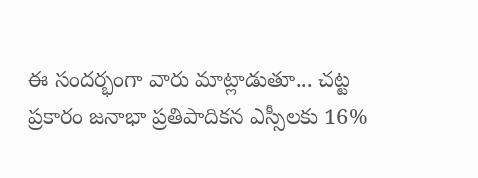ఈ సందర్భంగా వారు మాట్లాడుతూ... చట్ట ప్రకారం జనాభా ప్రతిపాదికన ఎస్సీలకు 16%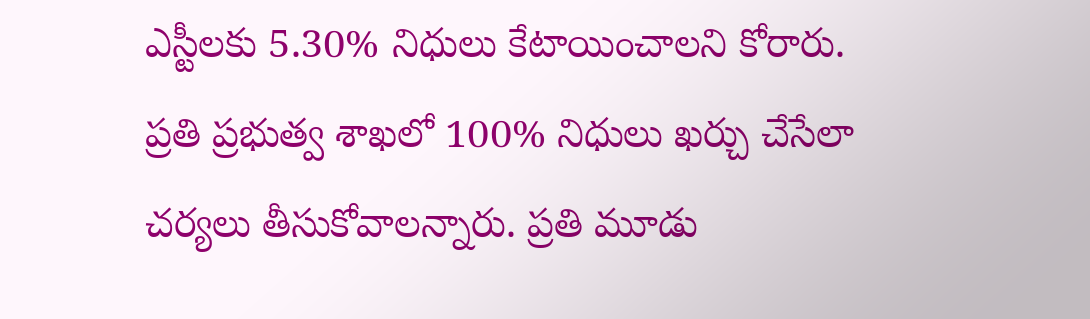ఎస్టీలకు 5.30% నిధులు కేటాయించాలని కోరారు. ప్రతి ప్రభుత్వ శాఖలో 100% నిధులు ఖర్చు చేసేలా చర్యలు తీసుకోవాలన్నారు. ప్రతి మూడు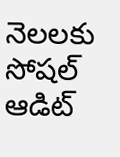నెలలకు సోషల్ ఆడిట్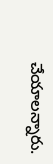చేయాలన్నారు.